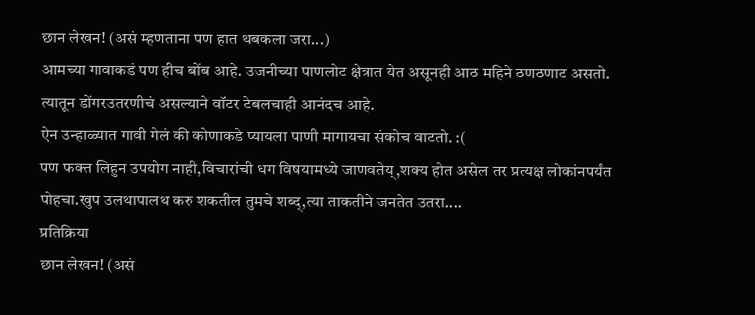छान लेखन! (असं म्हणताना पण हात थबकला जरा...)
आमच्या गावाकडं पण हीच बोंब आहे. उजनीच्या पाणलोट क्षेत्रात येत असूनही आठ महिने ठणठणाट असतो. त्यातून डोंगरउतरणीचं असल्याने वॉटर टेबलचाही आनंदच आहे.
ऐन उन्हाळ्यात गावी गेलं की कोणाकडे प्यायला पाणी मागायचा संकोच वाटतो. :(
पण फक्त लिहुन उपयोग नाही,विचारांची धग विषयामध्ये जाणवतेय्,शक्य होत असेल तर प्रत्यक्ष लोकांनपर्यंत पोहचा.खुप उलथापालथ करु शकतील तुमचे शब्द्,त्या ताकतीने जनतेत उतरा....
प्रतिक्रिया
छान लेखन! (असं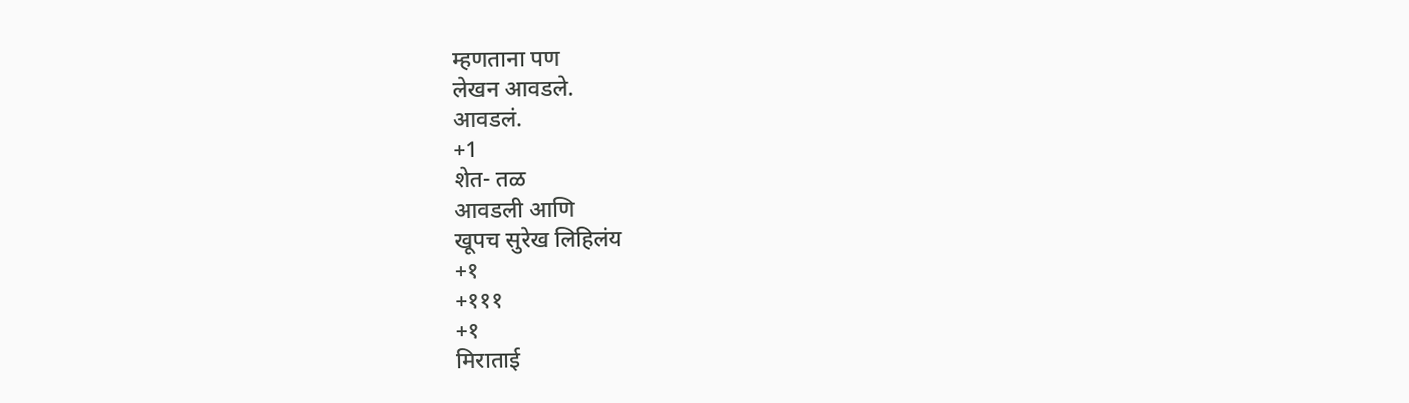म्हणताना पण
लेखन आवडले.
आवडलं.
+1
शेत- तळ
आवडली आणि
खूपच सुरेख लिहिलंय
+१
+१११
+१
मिराताई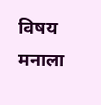विषय मनाला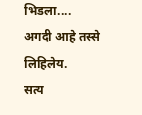भिडला....
अगदी आहे तस्से लिहिलेय.
सत्य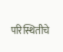परिस्थितीचे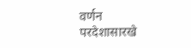वर्णन
परदेशासारखे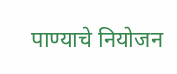पाण्याचे नियोजन